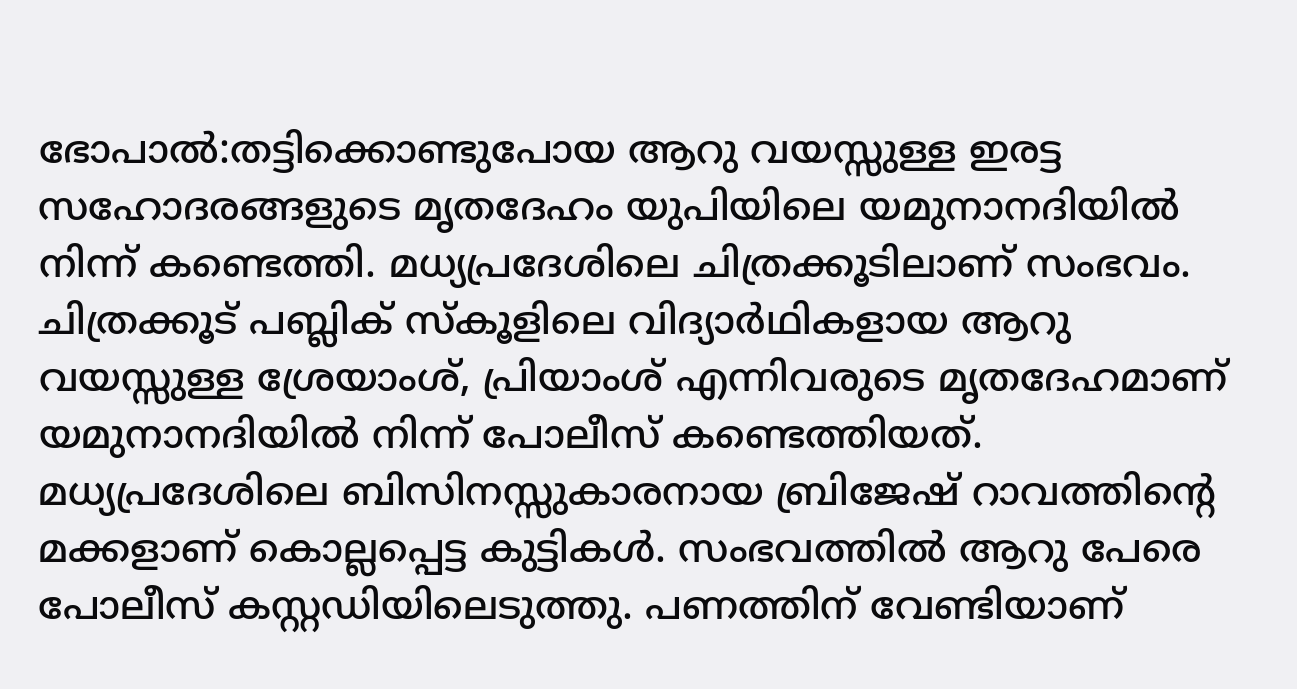ഭോപാൽ:തട്ടിക്കൊണ്ടുപോയ ആറു വയസ്സുള്ള ഇരട്ട സഹോദരങ്ങളുടെ മൃതദേഹം യുപിയിലെ യമുനാനദിയിൽ നിന്ന് കണ്ടെത്തി. മധ്യപ്രദേശിലെ ചിത്രക്കൂടിലാണ് സംഭവം. ചിത്രക്കൂട് പബ്ലിക് സ്കൂളിലെ വിദ്യാർഥികളായ ആറു വയസ്സുള്ള ശ്രേയാംശ്, പ്രിയാംശ് എന്നിവരുടെ മൃതദേഹമാണ് യമുനാനദിയിൽ നിന്ന് പോലീസ് കണ്ടെത്തിയത്. മധ്യപ്രദേശിലെ ബിസിനസ്സുകാരനായ ബ്രിജേഷ് റാവത്തിന്റെ മക്കളാണ് കൊല്ലപ്പെട്ട കുട്ടികൾ. സംഭവത്തിൽ ആറു പേരെ പോലീസ് കസ്റ്റഡിയിലെടുത്തു. പണത്തിന് വേണ്ടിയാണ്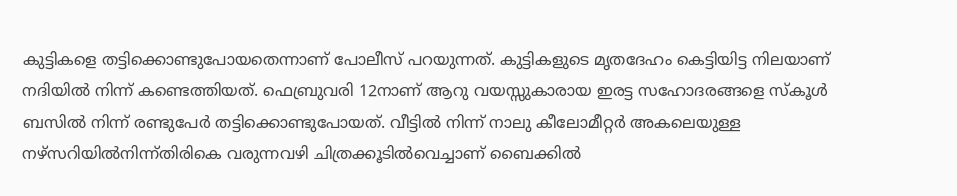കുട്ടികളെ തട്ടിക്കൊണ്ടുപോയതെന്നാണ് പോലീസ് പറയുന്നത്. കുട്ടികളുടെ മൃതദേഹം കെട്ടിയിട്ട നിലയാണ് നദിയിൽ നിന്ന് കണ്ടെത്തിയത്. ഫെബ്രുവരി 12നാണ് ആറു വയസ്സുകാരായ ഇരട്ട സഹോദരങ്ങളെ സ്കൂൾ ബസിൽ നിന്ന് രണ്ടുപേർ തട്ടിക്കൊണ്ടുപോയത്. വീട്ടിൽ നിന്ന് നാലു കീലോമീറ്റർ അകലെയുള്ള നഴ്സറിയിൽനിന്ന്തിരികെ വരുന്നവഴി ചിത്രക്കൂടിൽവെച്ചാണ് ബൈക്കിൽ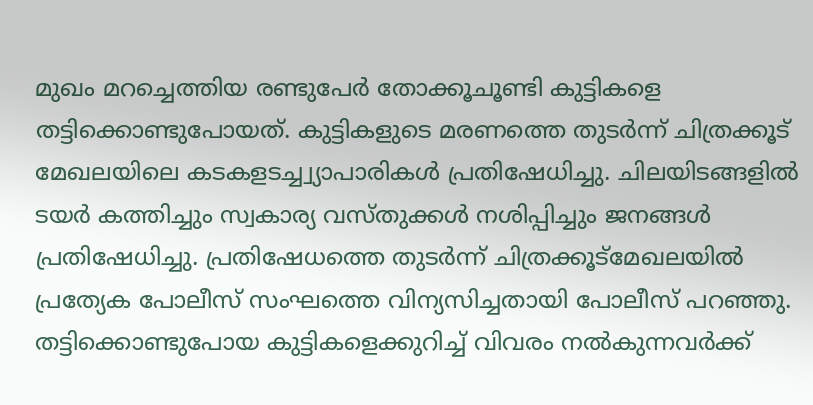മുഖം മറച്ചെത്തിയ രണ്ടുപേർ തോക്കൂചൂണ്ടി കുട്ടികളെ തട്ടിക്കൊണ്ടുപോയത്. കുട്ടികളുടെ മരണത്തെ തുടർന്ന് ചിത്രക്കൂട് മേഖലയിലെ കടകളടച്ച്വ്യാപാരികൾ പ്രതിഷേധിച്ചു. ചിലയിടങ്ങളിൽ ടയർ കത്തിച്ചും സ്വകാര്യ വസ്തുക്കൾ നശിപ്പിച്ചും ജനങ്ങൾ പ്രതിഷേധിച്ചു. പ്രതിഷേധത്തെ തുടർന്ന് ചിത്രക്കൂട്മേഖലയിൽ പ്രത്യേക പോലീസ് സംഘത്തെ വിന്യസിച്ചതായി പോലീസ് പറഞ്ഞു. തട്ടിക്കൊണ്ടുപോയ കുട്ടികളെക്കുറിച്ച് വിവരം നൽകുന്നവർക്ക്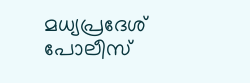മധ്യപ്രദേശ് പോലീസ്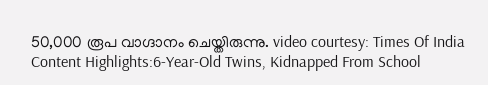50,000 രൂപ വാഗ്ദാനം ചെയ്തിരുന്നു. video courtesy: Times Of India Content Highlights:6-Year-Old Twins, Kidnapped From School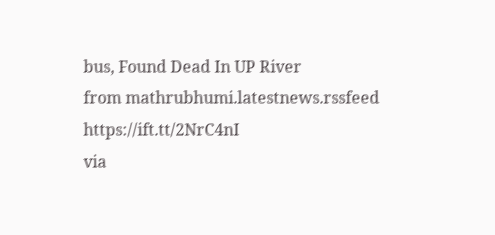bus, Found Dead In UP River
from mathrubhumi.latestnews.rssfeed https://ift.tt/2NrC4nI
via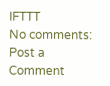IFTTT
No comments:
Post a Comment